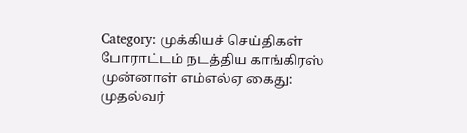Category: முக்கியச் செய்திகள்
போராட்டம் நடத்திய காங்கிரஸ் முன்னாள் எம்எல்ஏ கைது: முதல்வர்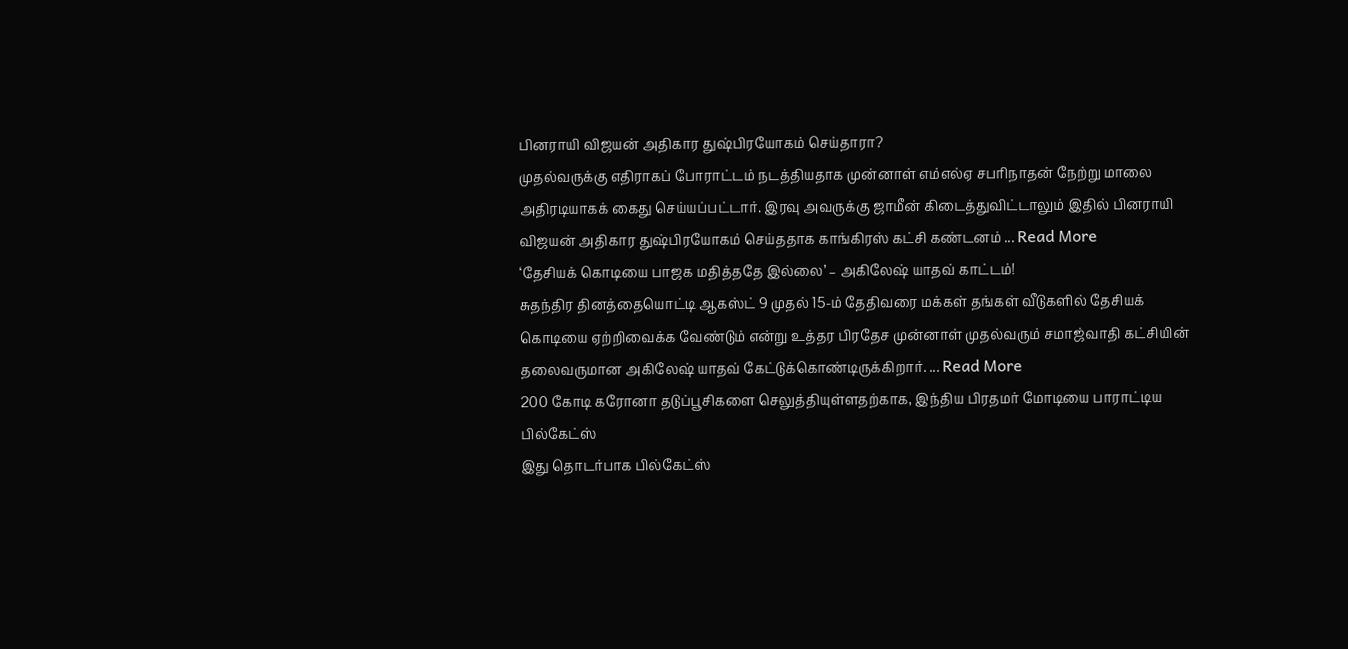பினராயி விஜயன் அதிகார துஷ்பிரயோகம் செய்தாரா?
முதல்வருக்கு எதிராகப் போராட்டம் நடத்தியதாக முன்னாள் எம்எல்ஏ சபரிநாதன் நேற்று மாலை அதிரடியாகக் கைது செய்யப்பட்டார். இரவு அவருக்கு ஜாமீன் கிடைத்துவிட்டாலும் இதில் பினராயி விஜயன் அதிகார துஷ்பிரயோகம் செய்ததாக காங்கிரஸ் கட்சி கண்டனம் ... Read More
‘தேசியக் கொடியை பாஜக மதித்ததே இல்லை’ – அகிலேஷ் யாதவ் காட்டம்!
சுதந்திர தினத்தையொட்டி ஆகஸ்ட் 9 முதல் 15-ம் தேதிவரை மக்கள் தங்கள் வீடுகளில் தேசியக் கொடியை ஏற்றிவைக்க வேண்டும் என்று உத்தர பிரதேச முன்னாள் முதல்வரும் சமாஜ்வாதி கட்சியின் தலைவருமான அகிலேஷ் யாதவ் கேட்டுக்கொண்டிருக்கிறார். ... Read More
200 கோடி கரோனா தடுப்பூசிகளை செலுத்தியுள்ளதற்காக, இந்திய பிரதமர் மோடியை பாராட்டிய பில்கேட்ஸ்
இது தொடர்பாக பில்கேட்ஸ்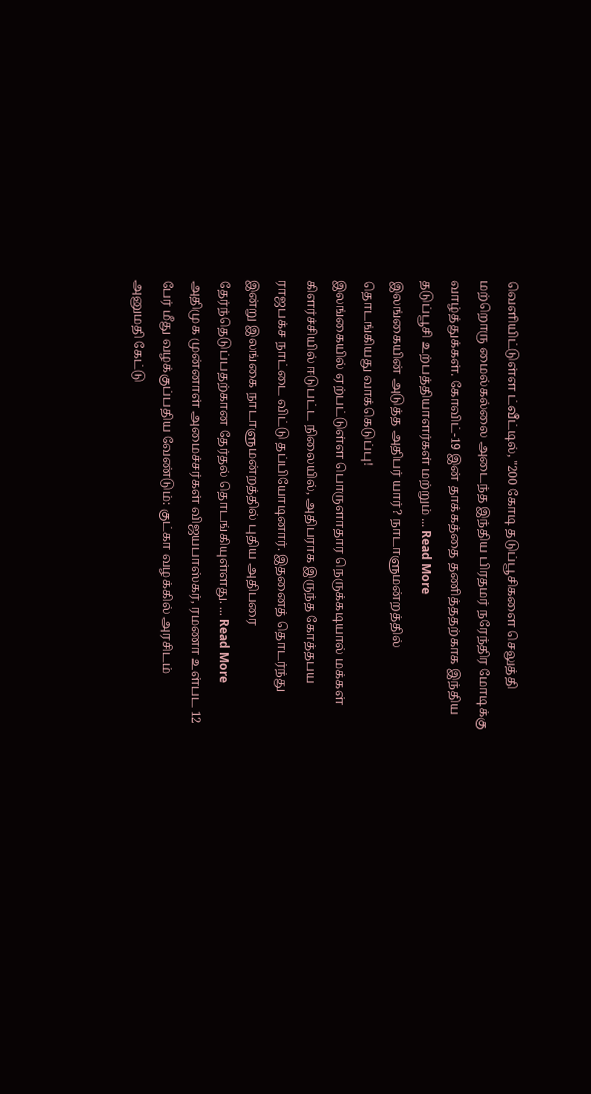வெளியிட்டுள்ள ட்வீட்டில், "200 கோடி தடுப்பூசிகளை செலுத்தி மற்றொரு மைல்கல்லை அடைந்த இந்திய பிரதமர் நரேந்திர மோடிக்கு வாழ்த்துக்கள். கோவிட்-19 இன் தாக்கத்தை தணித்ததற்காக இந்திய தடுப்பூசி உற்பத்தியாளர்கள் மற்றும் ... Read More
இலங்கையின் அடுத்த அதிபர் யார்? நாடாளுமன்றத்தில் தொடங்கியது வாக்கெடுப்பு!
இலங்கையில் ஏற்பட்டுள்ள பொருளாதார நெருக்கடியால் மக்கள் கிளர்ச்சியில் ஈடுபட்ட நிலையில், அதிபராக இருந்த கோத்தபய ராஜபக்ச நாட்டை விட்டு தப்பியோடினார். இதனைத் தொடர்ந்து இன்று இலங்கை நாடாளுமன்றத்தில் புதிய அதிபரை தேர்ந்தெடுப்பதற்கான தேர்தல் தொடங்கியுள்ளது. ... Read More
அதிமுக முன்னாள் அமைச்சர்கள் விஜயபாஸ்கர், ரமணா உள்பட 12 பேர் மீது வழக்குப்பதிய வேண்டும்: குட்கா வழக்கில் அரசிடம் அனுமதி கேட்டு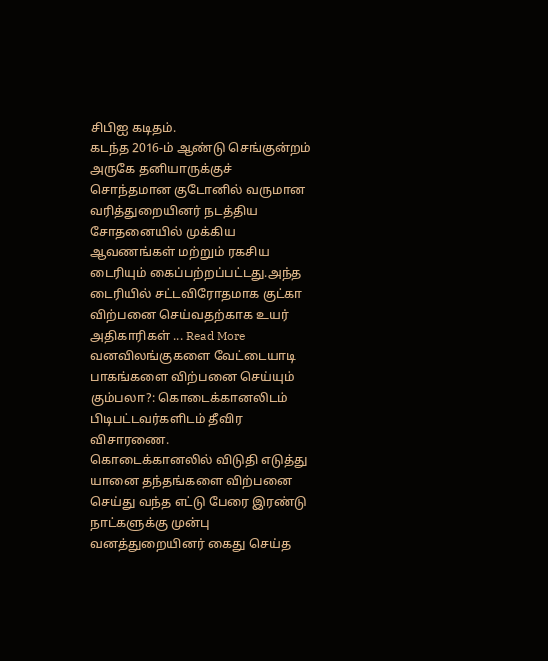சிபிஐ கடிதம்.
கடந்த 2016-ம் ஆண்டு செங்குன்றம் அருகே தனியாருக்குச் சொந்தமான குடோனில் வருமான வரித்துறையினர் நடத்திய சோதனையில் முக்கிய ஆவணங்கள் மற்றும் ரகசிய டைரியும் கைப்பற்றப்பட்டது.அந்த டைரியில் சட்டவிரோதமாக குட்கா விற்பனை செய்வதற்காக உயர் அதிகாரிகள் ... Read More
வனவிலங்குகளை வேட்டையாடி பாகங்களை விற்பனை செய்யும் கும்பலா?: கொடைக்கானலிடம் பிடிபட்டவர்களிடம் தீவிர விசாரணை.
கொடைக்கானலில் விடுதி எடுத்து யானை தந்தங்களை விற்பனை செய்து வந்த எட்டு பேரை இரண்டு நாட்களுக்கு முன்பு வனத்துறையினர் கைது செய்த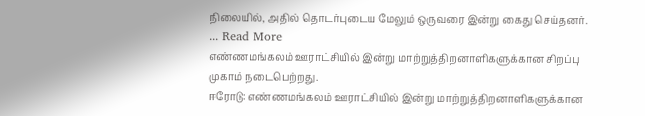நிலையில், அதில் தொடர்புடைய மேலும் ஒருவரை இன்று கைது செய்தனர். ... Read More
எண்ணமங்கலம் ஊராட்சியில் இன்று மாற்றுத்திறனாளிகளுக்கான சிறப்பு முகாம் நடைபெற்றது.
ஈரோடு: எண்ணமங்கலம் ஊராட்சியில் இன்று மாற்றுத்திறனாளிகளுக்கான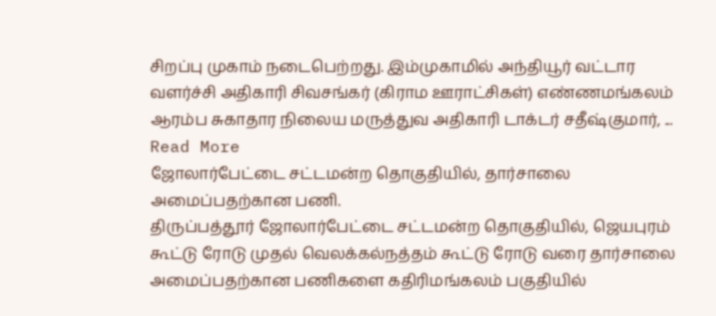சிறப்பு முகாம் நடைபெற்றது. இம்முகாமில் அந்தியூர் வட்டார வளர்ச்சி அதிகாரி சிவசங்கர் (கிராம ஊராட்சிகள்) எண்ணமங்கலம் ஆரம்ப சுகாதார நிலைய மருத்துவ அதிகாரி டாக்டர் சதீஷ்குமார், ... Read More
ஜோலார்பேட்டை சட்டமன்ற தொகுதியில், தார்சாலை அமைப்பதற்கான பணி.
திருப்பத்தூர் ஜோலார்பேட்டை சட்டமன்ற தொகுதியில், ஜெயபுரம் கூட்டு ரோடு முதல் வெலக்கல்நத்தம் கூட்டு ரோடு வரை தார்சாலை அமைப்பதற்கான பணிகளை கதிரிமங்கலம் பகுதியில்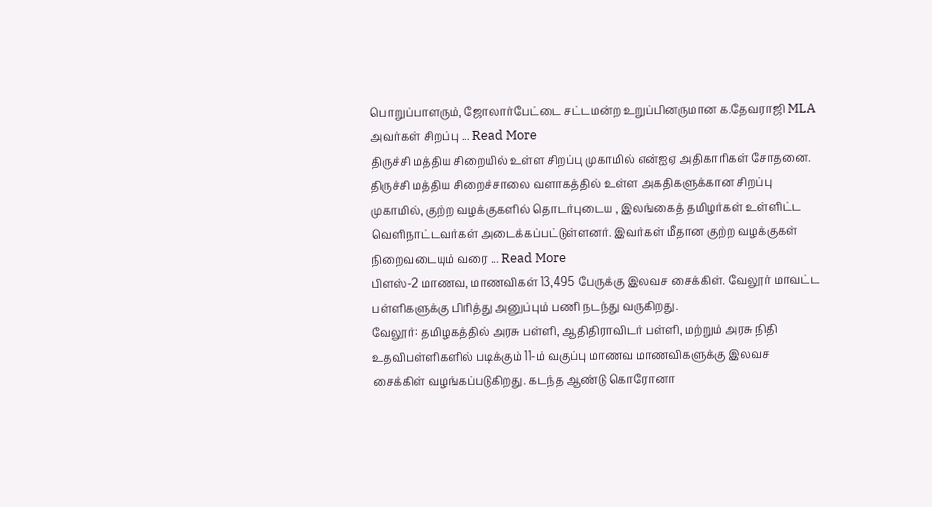பொறுப்பாளரும், ஜோலார்பேட்டை சட்டமன்ற உறுப்பினருமான க.தேவராஜி MLA அவர்கள் சிறப்பு ... Read More
திருச்சி மத்திய சிறையில் உள்ள சிறப்பு முகாமில் என்ஐஏ அதிகாரிகள் சோதனை.
திருச்சி மத்திய சிறைச்சாலை வளாகத்தில் உள்ள அகதிகளுக்கான சிறப்பு முகாமில், குற்ற வழக்குகளில் தொடர்புடைய , இலங்கைத் தமிழர்கள் உள்ளிட்ட வெளிநாட்டவர்கள் அடைக்கப்பட்டுள்ளனர். இவர்கள் மீதான குற்ற வழக்குகள் நிறைவடையும் வரை ... Read More
பிளஸ்-2 மாணவ, மாணவிகள் 13,495 பேருக்கு இலவச சைக்கிள். வேலூர் மாவட்ட பள்ளிகளுக்கு பிரித்து அனுப்பும் பணி நடந்து வருகிறது.
வேலூர்: தமிழகத்தில் அரசு பள்ளி, ஆதிதிராவிடர் பள்ளி, மற்றும் அரசு நிதி உதவிபள்ளிகளில் படிக்கும் 11-ம் வகுப்பு மாணவ மாணவிகளுக்கு இலவச சைக்கிள் வழங்கப்படுகிறது. கடந்த ஆண்டு கொரோனா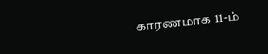காரணமாக 11-ம்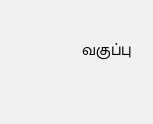வகுப்பு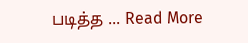படித்த ... Read More